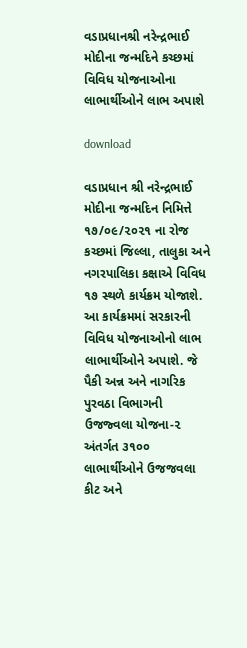વડાપ્રધાનશ્રી નરેન્દ્રભાઈ મોદીના જન્મદિને કચ્છમાં વિવિધ યોજનાઓના લાભાર્થીઓને લાભ અપાશે

download

વડાપ્રધાન શ્રી નરેન્દ્રભાઈ મોદીના જન્મદિન નિમિત્તે ૧૭/૦૯/૨૦૨૧ ના રોજ કચ્છમાં જિલ્લા, તાલુકા અને નગરપાલિકા કક્ષાએ વિવિધ ૧૭ સ્થળે કાર્યક્રમ યોજાશે. આ કાર્યક્રમમાં સરકારની વિવિધ યોજનાઓનો લાભ લાભાર્થીઓને અપાશે. જે પૈકી અન્ન અને નાગરિક પુરવઠા વિભાગની ઉજજ્વલા યોજના-૨ અંતર્ગત ૩૧૦૦ લાભાર્થીઓને ઉજજવલા કીટ અને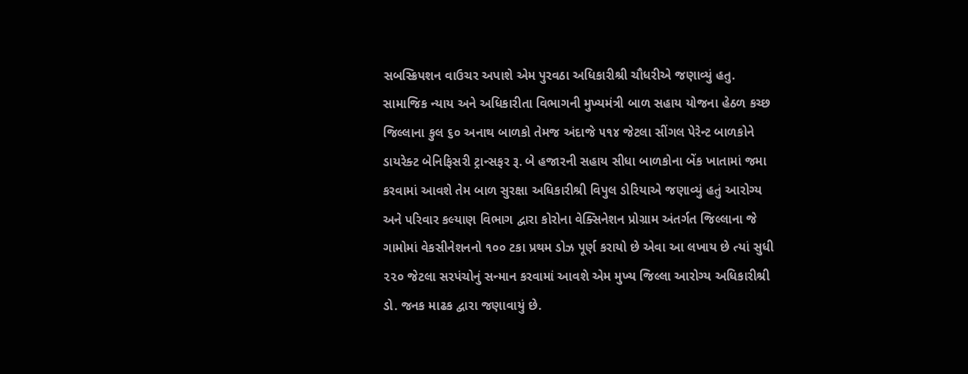સબસ્ક્રિપશન વાઉચર અપાશે એમ પુરવઠા અધિકારીશ્રી ચૌધરીએ જણાવ્યું હતુ. સામાજિક ન્યાય અને અધિકારીતા વિભાગની મુખ્યમંત્રી બાળ સહાય યોજના હેઠળ કચ્છ જિલ્લાના કુલ ૬૦ અનાથ બાળકો તેમજ અંદાજે ૫૧૪ જેટલા સીંગલ પેરેન્ટ બાળકોને ડાયરેક્ટ બેનિફિસરી ટ્રાન્સફર રૂ. બે હજારની સહાય સીધા બાળકોના બેંક ખાતામાં જમા કરવામાં આવશે તેમ બાળ સુરક્ષા અધિકારીશ્રી વિપુલ ડોરિયાએ જણાવ્યું હતું આરોગ્ય અને પરિવાર કલ્યાણ વિભાગ દ્વારા કોરોના વેક્સિનેશન પ્રોગ્રામ અંતર્ગત જિલ્લાના જે ગામોમાં વેકસીનેશનનો ૧૦૦ ટકા પ્રથમ ડોઝ પૂર્ણ કરાયો છે એવા આ લખાય છે ત્યાં સુધી ૨૨૦ જેટલા સરપંચોનું સન્માન કરવામાં આવશે એમ મુખ્ય જિલ્લા આરોગ્ય અધિકારીશ્રી ડો. જનક માઢક દ્વારા જણાવાયું છે.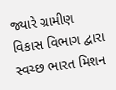જ્યારે ગ્રામીણ વિકાસ વિભાગ દ્વારા સ્વચ્છ ભારત મિશન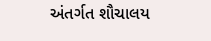અંતર્ગત શૌચાલય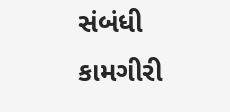સંબંધી કામગીરી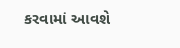કરવામાં આવશે